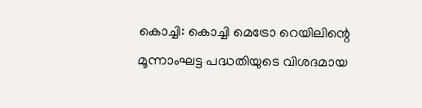കൊച്ചി: കൊച്ചി മെട്രോ റെയിലിന്റെ മൂന്നാംഘട്ട പദ്ധതിയുടെ വിശദമായ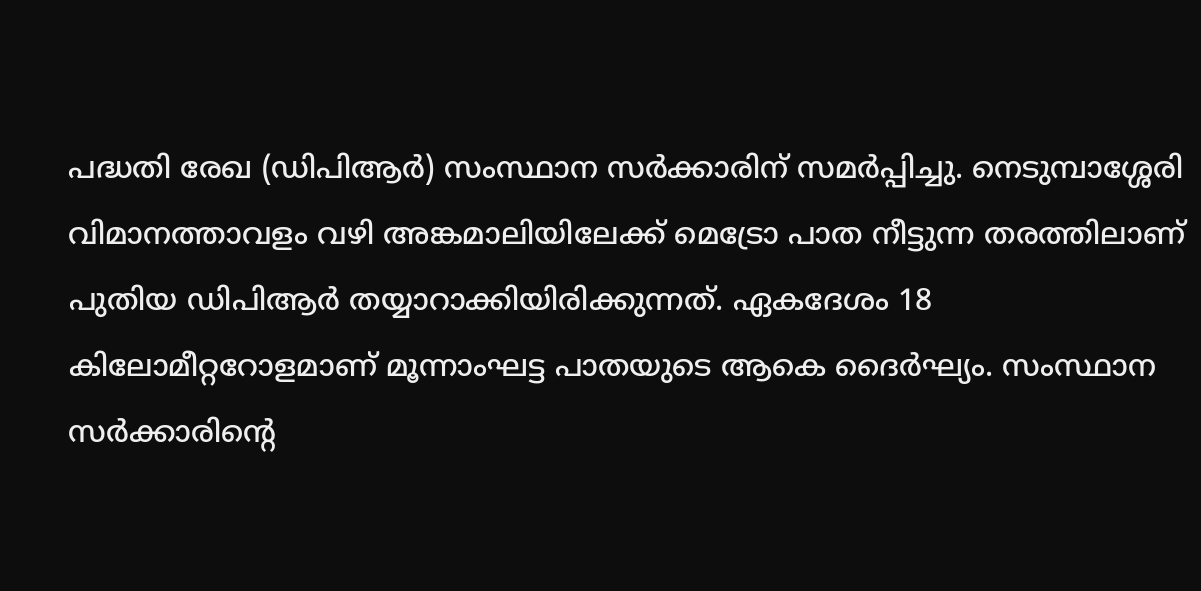പദ്ധതി രേഖ (ഡിപിആർ) സംസ്ഥാന സർക്കാരിന് സമർപ്പിച്ചു. നെടുമ്പാശ്ശേരി വിമാനത്താവളം വഴി അങ്കമാലിയിലേക്ക് മെട്രോ പാത നീട്ടുന്ന തരത്തിലാണ് പുതിയ ഡിപിആർ തയ്യാറാക്കിയിരിക്കുന്നത്. ഏകദേശം 18 കിലോമീറ്ററോളമാണ് മൂന്നാംഘട്ട പാതയുടെ ആകെ ദൈർഘ്യം. സംസ്ഥാന സർക്കാരിന്റെ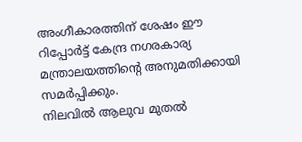അംഗീകാരത്തിന് ശേഷം ഈ റിപ്പോർട്ട് കേന്ദ്ര നഗരകാര്യ മന്ത്രാലയത്തിന്റെ അനുമതിക്കായി സമർപ്പിക്കും.
നിലവിൽ ആലുവ മുതൽ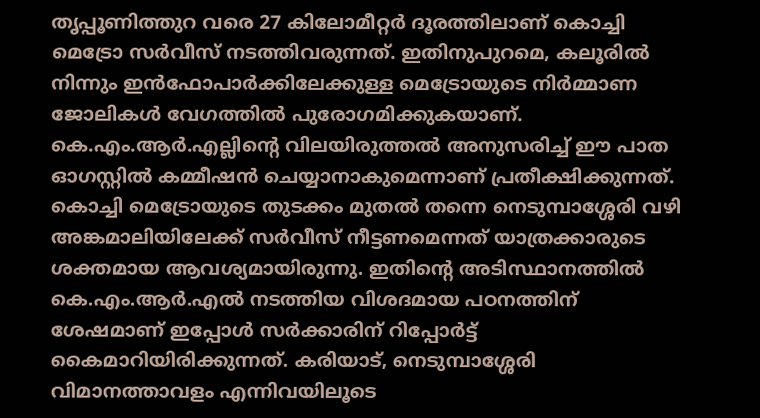തൃപ്പൂണിത്തുറ വരെ 27 കിലോമീറ്റർ ദൂരത്തിലാണ് കൊച്ചി മെട്രോ സർവീസ് നടത്തിവരുന്നത്. ഇതിനുപുറമെ, കലൂരിൽ നിന്നും ഇൻഫോപാർക്കിലേക്കുള്ള മെട്രോയുടെ നിർമ്മാണ ജോലികൾ വേഗത്തിൽ പുരോഗമിക്കുകയാണ്. കെ.എം.ആർ.എല്ലിന്റെ വിലയിരുത്തൽ അനുസരിച്ച് ഈ പാത ഓഗസ്റ്റിൽ കമ്മീഷൻ ചെയ്യാനാകുമെന്നാണ് പ്രതീക്ഷിക്കുന്നത്.
കൊച്ചി മെട്രോയുടെ തുടക്കം മുതൽ തന്നെ നെടുമ്പാശ്ശേരി വഴി അങ്കമാലിയിലേക്ക് സർവീസ് നീട്ടണമെന്നത് യാത്രക്കാരുടെ ശക്തമായ ആവശ്യമായിരുന്നു. ഇതിന്റെ അടിസ്ഥാനത്തിൽ കെ.എം.ആർ.എൽ നടത്തിയ വിശദമായ പഠനത്തിന് ശേഷമാണ് ഇപ്പോൾ സർക്കാരിന് റിപ്പോർട്ട് കൈമാറിയിരിക്കുന്നത്. കരിയാട്, നെടുമ്പാശ്ശേരി വിമാനത്താവളം എന്നിവയിലൂടെ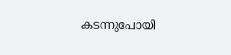കടന്നുപോയി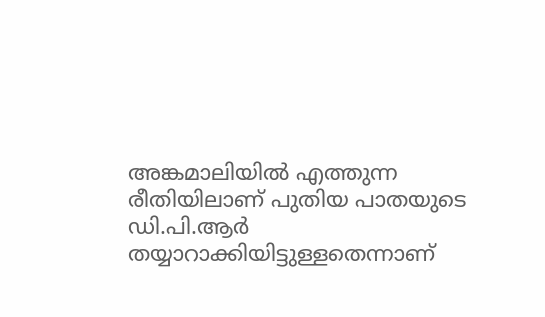അങ്കമാലിയിൽ എത്തുന്ന രീതിയിലാണ് പുതിയ പാതയുടെ ഡി.പി.ആർ തയ്യാറാക്കിയിട്ടുള്ളതെന്നാണ്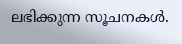ലഭിക്കുന്ന സൂചനകൾ.